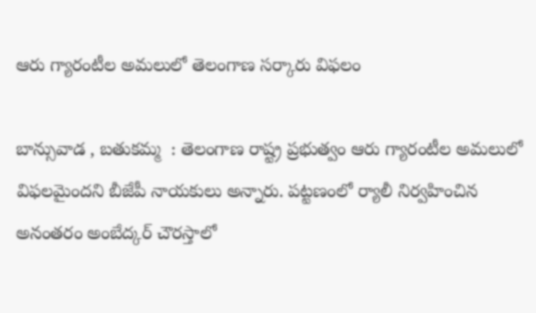ఆరు గ్యారంటీల అమలులో తెలంగాణ సర్కారు విఫలం

బాన్సువాడ , బతుకమ్మ  : తెలంగాణ రాష్ట్ర ప్రభుత్వం ఆరు గ్యారంటీల అమలులో విఫలమైందని బీజేపీ నాయకులు అన్నారు. పట్టణంలో ర్యాలీ నిర్వహించిన అనంతరం అంబేద్కర్ చౌరస్తాలో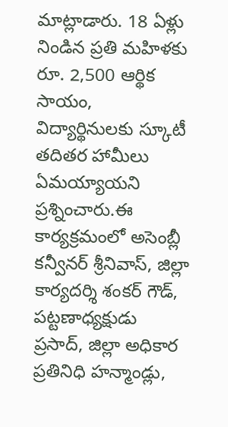మాట్లాడారు. 18 ఏళ్లు నిండిన ప్రతి మహిళకు రూ. 2,500 ఆర్థిక సాయం, విద్యార్థినులకు స్కూటీ తదితర హామీలు ఏమయ్యాయని ప్రశ్నించారు.ఈ కార్యక్రమంలో అసెంబ్లీ కన్వీనర్ శ్రీనివాస్, జిల్లా కార్యదర్శి శంకర్ గౌడ్, పట్టణాధ్యక్షుడు ప్రసాద్, జిల్లా అధికార ప్రతినిధి హన్మాండ్లు,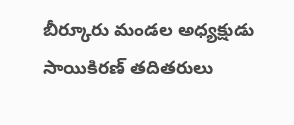బీర్కూరు మండల అధ్యక్షుడు సాయికిరణ్ తదితరులు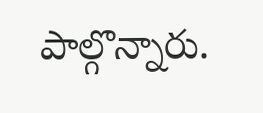పాల్గొన్నారు.